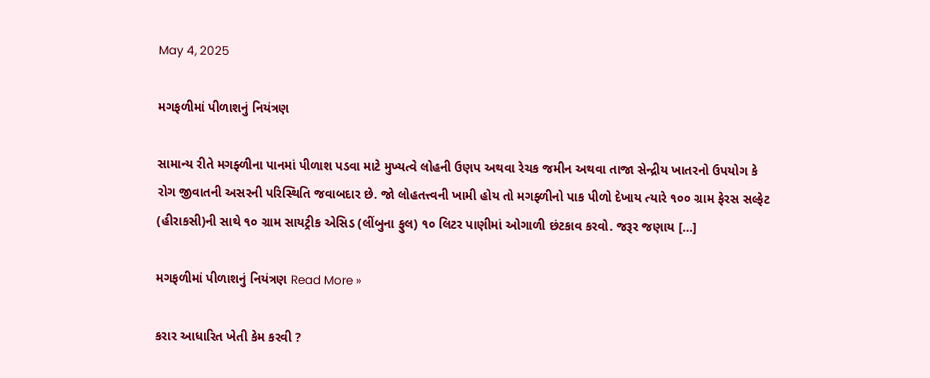May 4, 2025

મગફળીમાં પીળાશનું નિયંત્રણ

સામાન્ય રીતે મગફ્ળીના પાનમાં પીળાશ પડવા માટે મુખ્યત્વે લોહની ઉણપ અથવા રેચક જમીન અથવા તાજા સેન્દ્રીય ખાતરનો ઉપયોગ કે રોગ જીવાતની અસરની પરિસ્થિતિ જવાબદાર છે. જો લોહતત્ત્વની ખામી હોય તો મગફ્ળીનો પાક પીળો દેખાય ત્યારે ૧૦૦ ગ્રામ ફેરસ સલ્ફેટ (હીરાકસી)ની સાથે ૧૦ ગ્રામ સાયટ્રીક એસિડ (લીંબુના ફુલ) ૧૦ લિટર પાણીમાં ઓગાળી છંટકાવ કરવો. જરૂર જણાય […]

મગફળીમાં પીળાશનું નિયંત્રણ Read More »

કરાર આધારિત ખેતી કેમ કરવી ?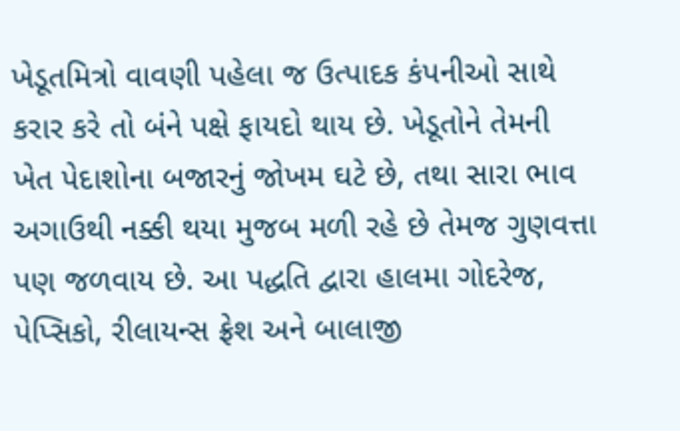ખેડૂતમિત્રો વાવણી પહેલા જ ઉત્પાદક કંપનીઓ સાથે કરાર કરે તો બંને પક્ષે ફાયદો થાય છે. ખેડૂતોને તેમની ખેત પેદાશોના બજારનું જોખમ ઘટે છે, તથા સારા ભાવ અગાઉથી નક્કી થયા મુજબ મળી રહે છે તેમજ ગુણવત્તા પણ જળવાય છે. આ પદ્ધતિ દ્વારા હાલમા ગોદરેજ, પેપ્સિકો, રીલાયન્સ ફ્રેશ અને બાલાજી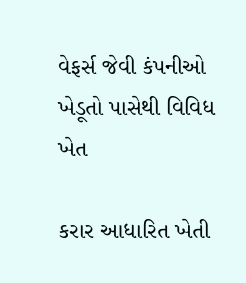વેફર્સ જેવી કંપનીઓ ખેડૂતો પાસેથી વિવિધ ખેત

કરાર આધારિત ખેતી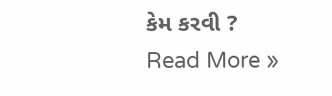કેમ કરવી ? Read More »